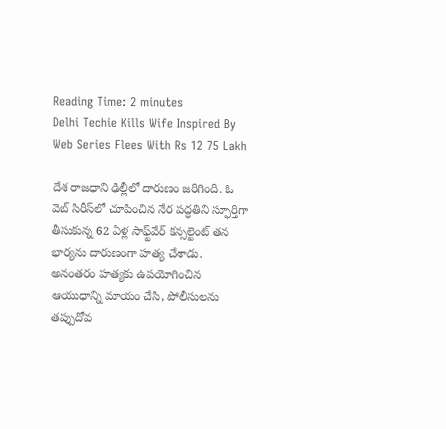Reading Time: 2 minutes
Delhi Techie Kills Wife Inspired By Web Series Flees With Rs 12 75 Lakh

దేశ రాజధాని ఢిల్లీలో దారుణం జరిగింది. ఓ వెబ్ సిరీస్‌లో చూపించిన నేర పద్ధతిని స్ఫూర్తిగా తీసుకున్న 62 ఏళ్ల సాఫ్ట్‌వేర్ కన్సల్టెంట్ తన భార్యను దారుణంగా హత్య చేశాడు. అనంతరం హత్యకు ఉపయోగించిన ఆయుధాన్ని మాయం చేసి, పోలీసులను తప్పుదోవ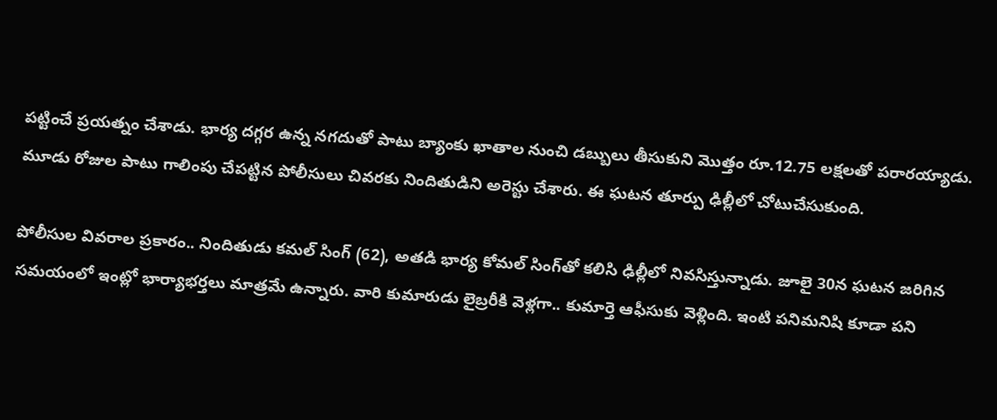పట్టించే ప్రయత్నం చేశాడు. భార్య దగ్గర ఉన్న నగదుతో పాటు బ్యాంకు ఖాతాల నుంచి డబ్బులు తీసుకుని మొత్తం రూ.12.75 లక్షలతో పరారయ్యాడు. మూడు రోజుల పాటు గాలింపు చేపట్టిన పోలీసులు చివరకు నిందితుడిని అరెస్టు చేశారు. ఈ ఘటన తూర్పు ఢిల్లీలో చోటుచేసుకుంది.

పోలీసుల వివరాల ప్రకారం.. నిందితుడు కమల్ సింగ్ (62), అతడి భార్య కోమల్ సింగ్‌తో కలిసి ఢిల్లీలో నివసిస్తున్నాడు. జూలై 30న ఘటన జరిగిన సమయంలో ఇంట్లో భార్యాభర్తలు మాత్రమే ఉన్నారు. వారి కుమారుడు లైబ్రరీకి వెళ్లగా.. కుమార్తె ఆఫీసుకు వెళ్లింది. ఇంటి పనిమనిషి కూడా పని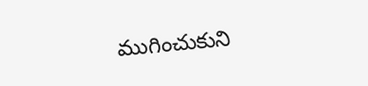ముగించుకుని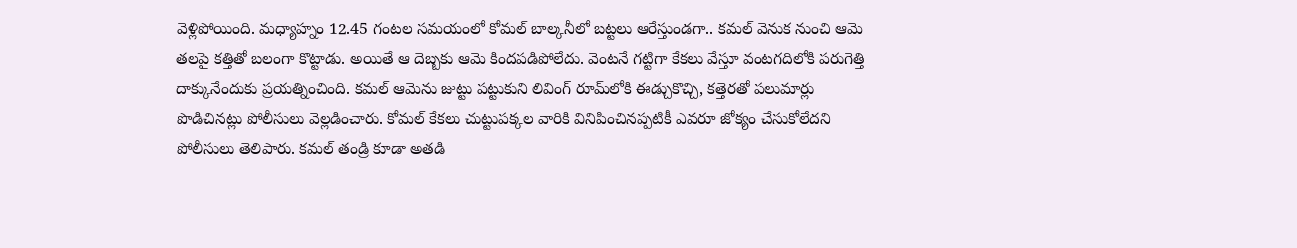వెళ్లిపోయింది. మధ్యాహ్నం 12.45 గంటల సమయంలో కోమల్ బాల్కనీలో బట్టలు ఆరేస్తుండగా.. కమల్ వెనుక నుంచి ఆమె తలపై కత్తితో బలంగా కొట్టాడు. అయితే ఆ దెబ్బకు ఆమె కిందపడిపోలేదు. వెంటనే గట్టిగా కేకలు వేస్తూ వంటగదిలోకి పరుగెత్తి దాక్కునేందుకు ప్రయత్నించింది. కమల్ ఆమెను జుట్టు పట్టుకుని లివింగ్ రూమ్‌లోకి ఈడ్చుకొచ్చి, కత్తెరతో పలుమార్లు పొడిచినట్లు పోలీసులు వెల్లడించారు. కోమల్ కేకలు చుట్టుపక్కల వారికి వినిపించినప్పటికీ ఎవరూ జోక్యం చేసుకోలేదని పోలీసులు తెలిపారు. కమల్ తండ్రి కూడా అతడి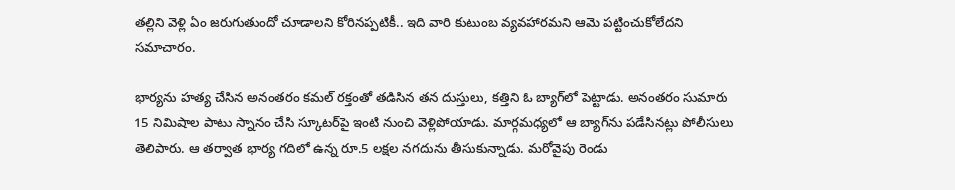తల్లిని వెళ్లి ఏం జరుగుతుందో చూడాలని కోరినప్పటికీ.. ఇది వారి కుటుంబ వ్యవహారమని ఆమె పట్టించుకోలేదని సమాచారం.

భార్యను హత్య చేసిన అనంతరం కమల్ రక్తంతో తడిసిన తన దుస్తులు, కత్తిని ఓ బ్యాగ్‌లో పెట్టాడు. అనంతరం సుమారు 15 నిమిషాల పాటు స్నానం చేసి స్కూటర్‌పై ఇంటి నుంచి వెళ్లిపోయాడు. మార్గమధ్యలో ఆ బ్యాగ్‌ను పడేసినట్లు పోలీసులు తెలిపారు. ఆ తర్వాత భార్య గదిలో ఉన్న రూ.5 లక్షల నగదును తీసుకున్నాడు. మరోవైపు రెండు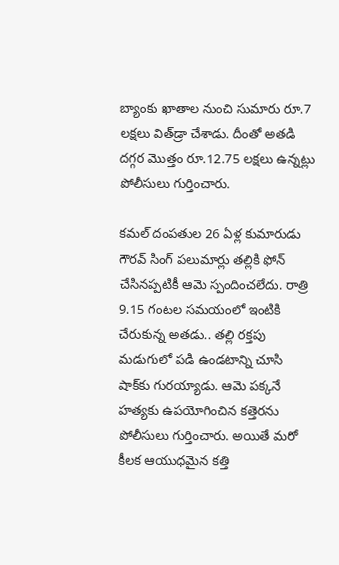బ్యాంకు ఖాతాల నుంచి సుమారు రూ.7 లక్షలు విత్‌డ్రా చేశాడు. దీంతో అతడి దగ్గర మొత్తం రూ.12.75 లక్షలు ఉన్నట్లు పోలీసులు గుర్తించారు.

కమల్ దంపతుల 26 ఏళ్ల కుమారుడు గౌరవ్ సింగ్ పలుమార్లు తల్లికి ఫోన్ చేసినప్పటికీ ఆమె స్పందించలేదు. రాత్రి 9.15 గంటల సమయంలో ఇంటికి చేరుకున్న అతడు.. తల్లి రక్తపు మడుగులో పడి ఉండటాన్ని చూసి షాక్‌కు గురయ్యాడు. ఆమె పక్కనే హత్యకు ఉపయోగించిన కత్తెరను పోలీసులు గుర్తించారు. అయితే మరో కీలక ఆయుధమైన కత్తి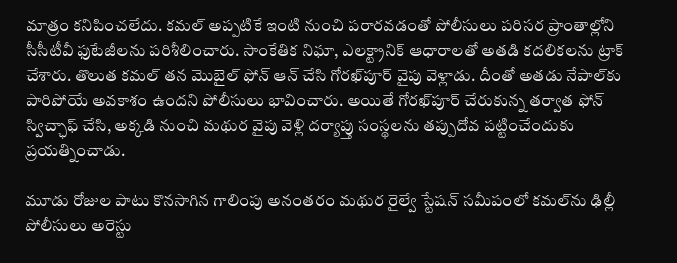మాత్రం కనిపించలేదు. కమల్ అప్పటికే ఇంటి నుంచి పరారవడంతో పోలీసులు పరిసర ప్రాంతాల్లోని సీసీటీవీ ఫుటేజీలను పరిశీలించారు. సాంకేతిక నిఘా, ఎలక్ట్రానిక్ ఆధారాలతో అతడి కదలికలను ట్రాక్ చేశారు. తొలుత కమల్ తన మొబైల్ ఫోన్ ఆన్ చేసి గోరఖ్‌పూర్ వైపు వెళ్లాడు. దీంతో అతడు నేపాల్‌కు పారిపోయే అవకాశం ఉందని పోలీసులు భావించారు. అయితే గోరఖ్‌పూర్ చేరుకున్న తర్వాత ఫోన్ స్విచ్ఛాఫ్ చేసి, అక్కడి నుంచి మథుర వైపు వెళ్లి దర్యాప్తు సంస్థలను తప్పుదోవ పట్టించేందుకు ప్రయత్నించాడు.

మూడు రోజుల పాటు కొనసాగిన గాలింపు అనంతరం మథుర రైల్వే స్టేషన్ సమీపంలో కమల్‌ను ఢిల్లీ పోలీసులు అరెస్టు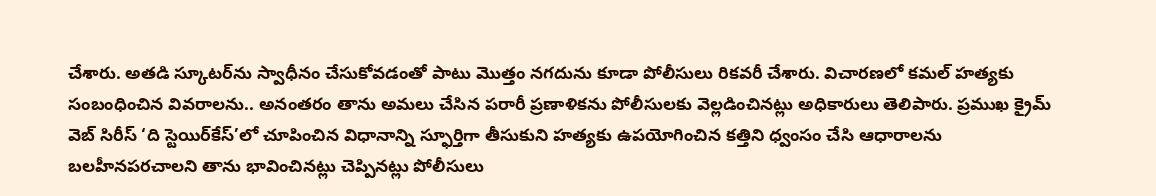చేశారు. అతడి స్కూటర్‌ను స్వాధీనం చేసుకోవడంతో పాటు మొత్తం నగదును కూడా పోలీసులు రికవరీ చేశారు. విచారణలో కమల్ హత్యకు సంబంధించిన వివరాలను.. అనంతరం తాను అమలు చేసిన పరారీ ప్రణాళికను పోలీసులకు వెల్లడించినట్లు అధికారులు తెలిపారు. ప్రముఖ క్రైమ్ వెబ్ సిరీస్ ‘ది స్టెయిర్‌కేస్’లో చూపించిన విధానాన్ని స్ఫూర్తిగా తీసుకుని హత్యకు ఉపయోగించిన కత్తిని ధ్వంసం చేసి ఆధారాలను బలహీనపరచాలని తాను భావించినట్లు చెప్పినట్లు పోలీసులు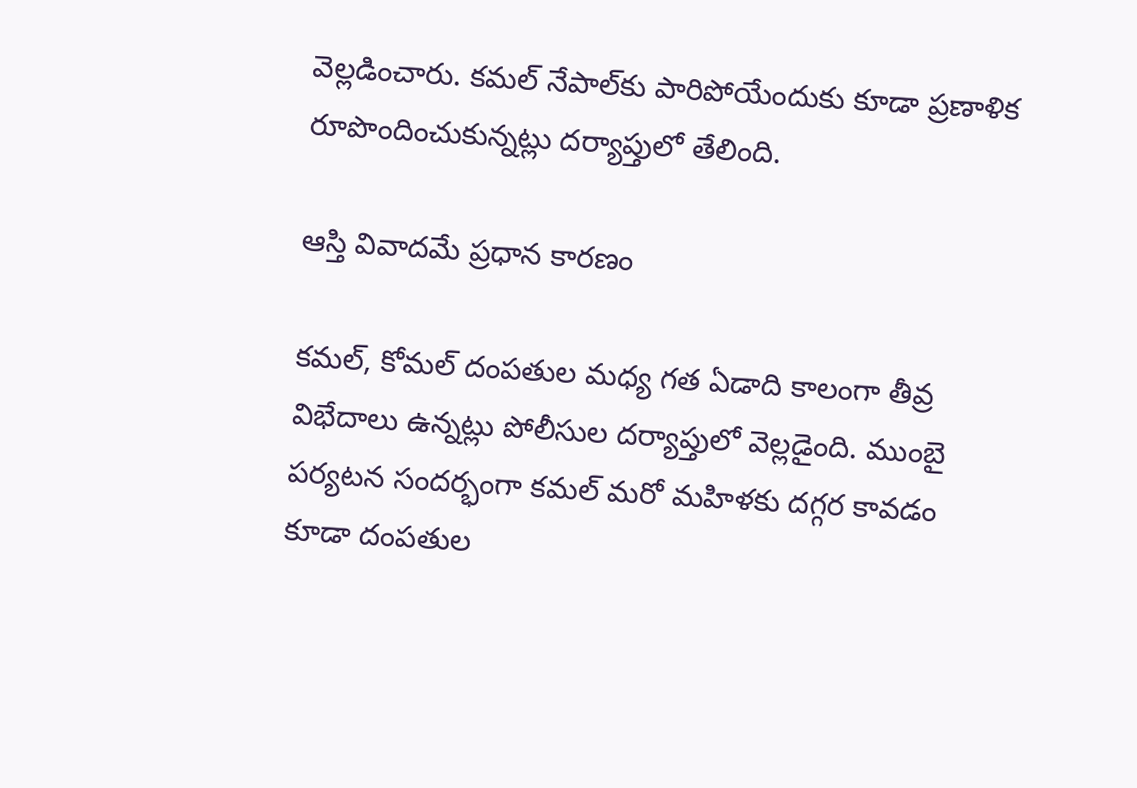వెల్లడించారు. కమల్ నేపాల్‌కు పారిపోయేందుకు కూడా ప్రణాళిక రూపొందించుకున్నట్లు దర్యాప్తులో తేలింది.

ఆస్తి వివాదమే ప్రధాన కారణం

కమల్, కోమల్ దంపతుల మధ్య గత ఏడాది కాలంగా తీవ్ర విభేదాలు ఉన్నట్లు పోలీసుల దర్యాప్తులో వెల్లడైంది. ముంబై పర్యటన సందర్భంగా కమల్ మరో మహిళకు దగ్గర కావడం కూడా దంపతుల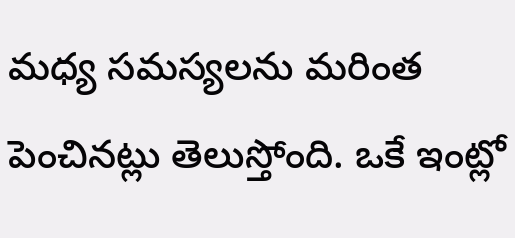మధ్య సమస్యలను మరింత పెంచినట్లు తెలుస్తోంది. ఒకే ఇంట్లో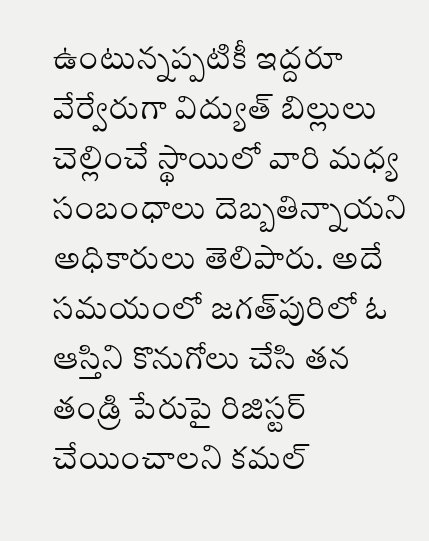ఉంటున్నప్పటికీ ఇద్దరూ వేర్వేరుగా విద్యుత్ బిల్లులు చెల్లించే స్థాయిలో వారి మధ్య సంబంధాలు దెబ్బతిన్నాయని అధికారులు తెలిపారు. అదే సమయంలో జగత్‌పురిలో ఓ ఆస్తిని కొనుగోలు చేసి తన తండ్రి పేరుపై రిజిస్టర్ చేయించాలని కమల్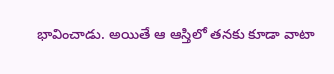భావించాడు. అయితే ఆ ఆస్తిలో తనకు కూడా వాటా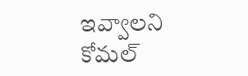ఇవ్వాలని కోమల్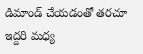డిమాండ్ చేయడంతో తరచూ ఇద్దరి మధ్య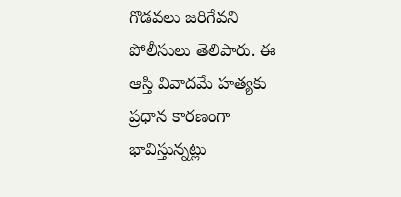గొడవలు జరిగేవని పోలీసులు తెలిపారు. ఈ ఆస్తి వివాదమే హత్యకు ప్రధాన కారణంగా భావిస్తున్నట్లు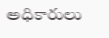అధికారులు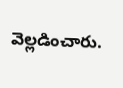వెల్లడించారు.